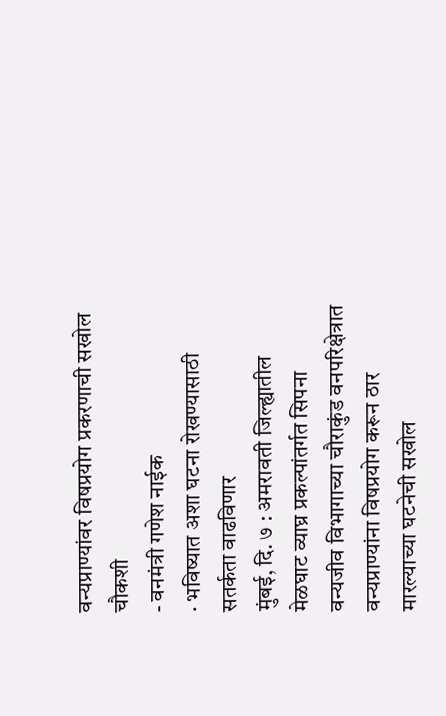वन्यप्राण्यांवर विषप्रयोग प्रकरणाची सखोल चौकशी
- वनमंत्री गणेश नाईक
· भविष्यात अशा घटना रोखण्यासाठी सतर्कता वाढविणार
मुंबई, दि. ७ : अमरावती जिल्ह्यातील मेळघाट व्याघ्र प्रकल्पांतर्गत सिपना वन्यजीव विभागाच्या चौराकुंड वनपरिक्षेत्रात वन्यप्राण्यांना विषप्रयोग करून ठार मारल्याच्या घटनेची सखोल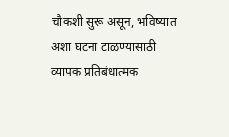चौकशी सुरू असून, भविष्यात अशा घटना टाळण्यासाठी व्यापक प्रतिबंधात्मक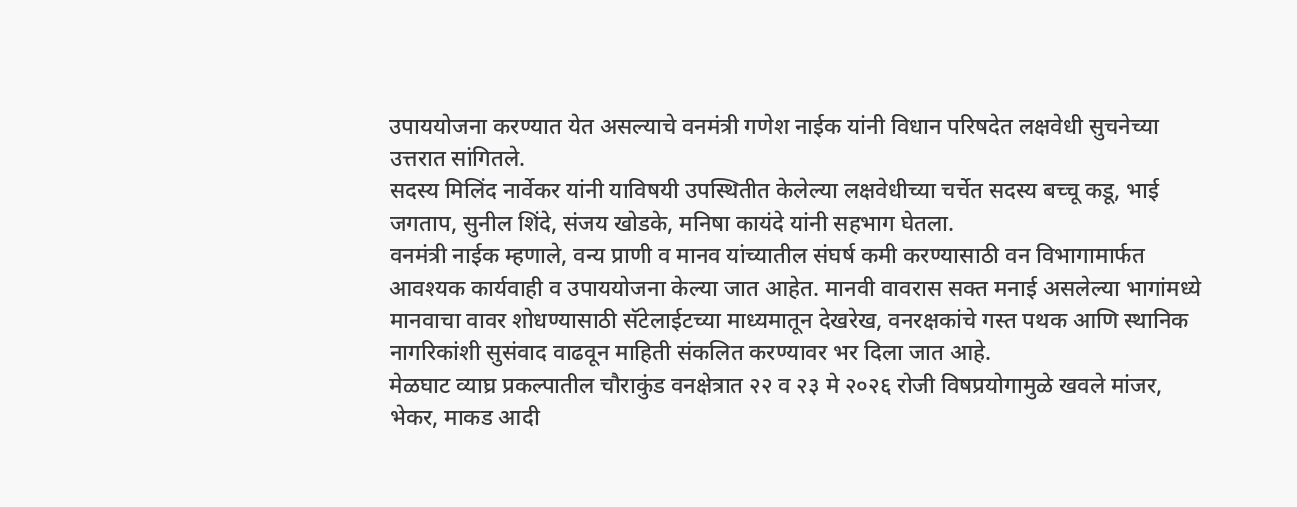उपाययोजना करण्यात येत असल्याचे वनमंत्री गणेश नाईक यांनी विधान परिषदेत लक्षवेधी सुचनेच्या उत्तरात सांगितले.
सदस्य मिलिंद नार्वेकर यांनी याविषयी उपस्थितीत केलेल्या लक्षवेधीच्या चर्चेत सदस्य बच्चू कडू, भाई जगताप, सुनील शिंदे, संजय खोडके, मनिषा कायंदे यांनी सहभाग घेतला.
वनमंत्री नाईक म्हणाले, वन्य प्राणी व मानव यांच्यातील संघर्ष कमी करण्यासाठी वन विभागामार्फत आवश्यक कार्यवाही व उपाययोजना केल्या जात आहेत. मानवी वावरास सक्त मनाई असलेल्या भागांमध्ये मानवाचा वावर शोधण्यासाठी सॅटेलाईटच्या माध्यमातून देखरेख, वनरक्षकांचे गस्त पथक आणि स्थानिक नागरिकांशी सुसंवाद वाढवून माहिती संकलित करण्यावर भर दिला जात आहे.
मेळघाट व्याघ्र प्रकल्पातील चौराकुंड वनक्षेत्रात २२ व २३ मे २०२६ रोजी विषप्रयोगामुळे खवले मांजर, भेकर, माकड आदी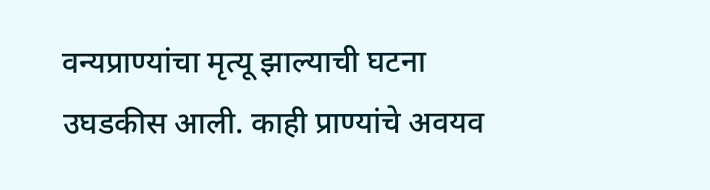वन्यप्राण्यांचा मृत्यू झाल्याची घटना उघडकीस आली. काही प्राण्यांचे अवयव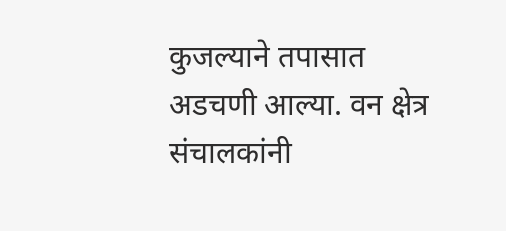कुजल्याने तपासात अडचणी आल्या. वन क्षेत्र संचालकांनी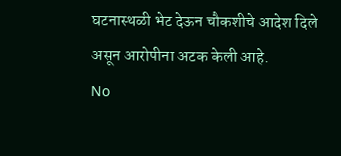घटनास्थळी भेट देऊन चौकशीचे आदेश दिले असून आरोपीना अटक केली आहे.
No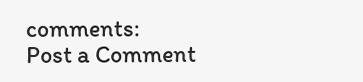comments:
Post a Comment